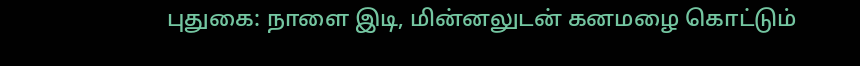புதுகை: நாளை இடி, மின்னலுடன் கனமழை கொட்டும்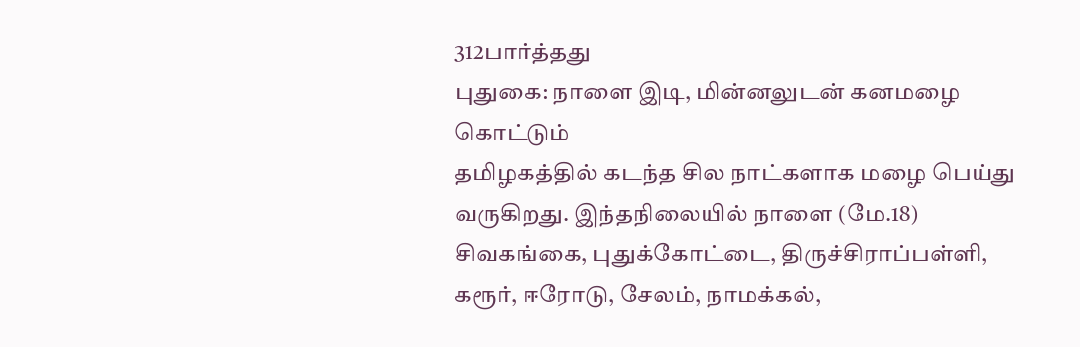312பார்த்தது
புதுகை: நாளை இடி, மின்னலுடன் கனமழை கொட்டும்
தமிழகத்தில் கடந்த சில நாட்களாக மழை பெய்து வருகிறது. இந்தநிலையில் நாளை (மே.18) சிவகங்கை, புதுக்கோட்டை, திருச்சிராப்பள்ளி, கரூர், ஈரோடு, சேலம், நாமக்கல்,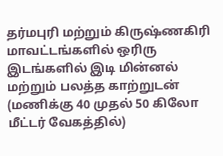தர்மபுரி மற்றும் கிருஷ்ணகிரி  மாவட்டங்களில் ஒரிரு இடங்களில் இடி மின்னல் மற்றும் பலத்த காற்றுடன் (மணிக்கு 40 முதல் 50 கிலோ மீட்டர் வேகத்தில்)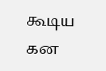கூடிய கன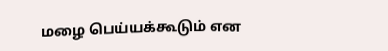மழை பெய்யக்கூடும் என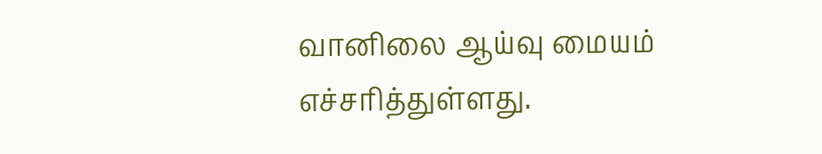வானிலை ஆய்வு மையம் எச்சரித்துள்ளது.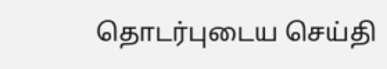தொடர்புடைய செய்தி